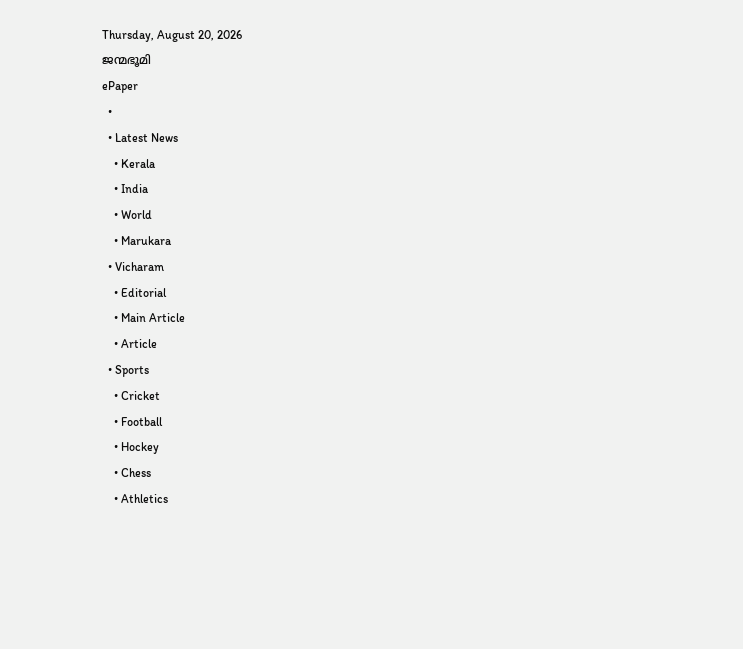Thursday, August 20, 2026
ജന്മഭൂമി
ePaper
  •
  • Latest News
    • Kerala
    • India
    • World
    • Marukara
  • Vicharam
    • Editorial
    • Main Article
    • Article
  • Sports
    • Cricket
    • Football
    • Hockey
    • Chess
    • Athletics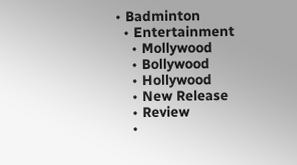• Badminton
  • Entertainment
    • Mollywood
    • Bollywood
    • Hollywood
    • New Release
    • Review
    •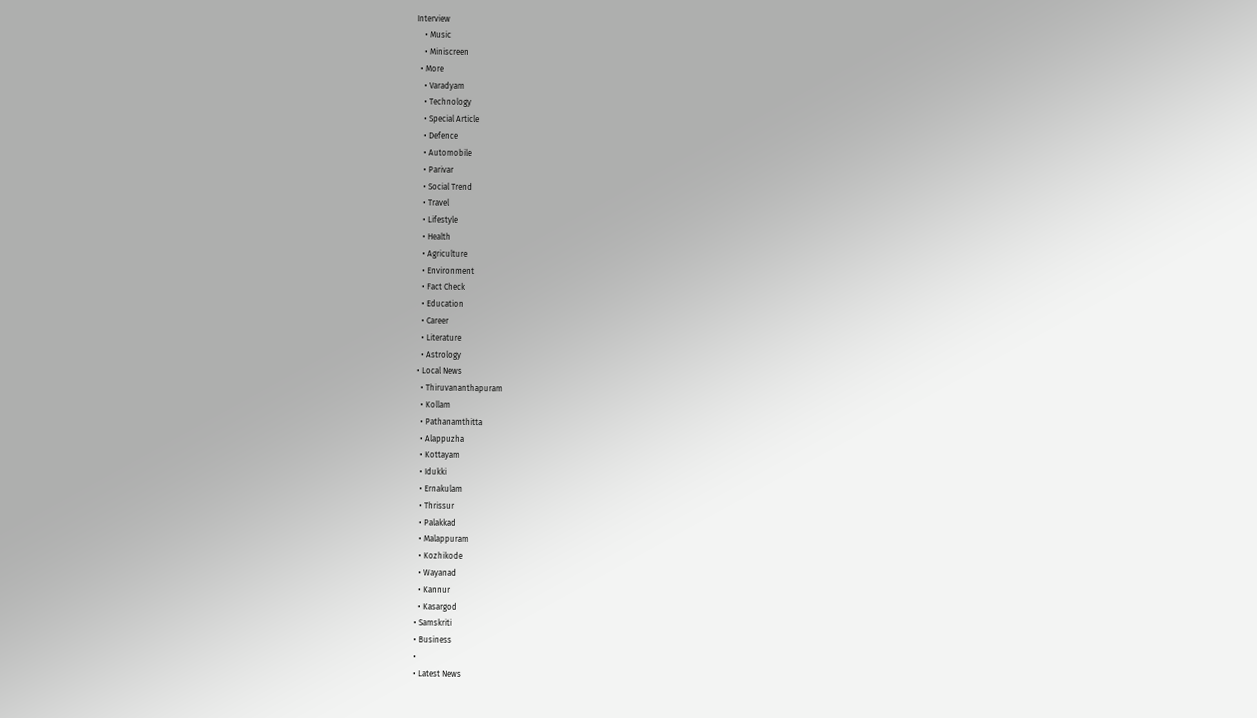Interview
    • Music
    • Miniscreen
  • More
    • Varadyam
    • Technology
    • Special Article
    • Defence
    • Automobile
    • Parivar
    • Social Trend
    • Travel
    • Lifestyle
    • Health
    • Agriculture
    • Environment
    • Fact Check
    • Education
    • Career
    • Literature
    • Astrology
  • Local News
    • Thiruvananthapuram
    • Kollam
    • Pathanamthitta
    • Alappuzha
    • Kottayam
    • Idukki
    • Ernakulam
    • Thrissur
    • Palakkad
    • Malappuram
    • Kozhikode
    • Wayanad
    • Kannur
    • Kasargod
  • Samskriti
  • Business
  •
  • Latest News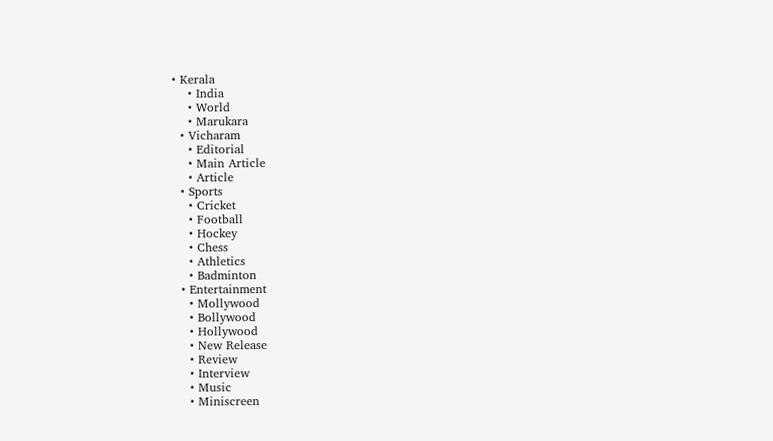• Kerala
    • India
    • World
    • Marukara
  • Vicharam
    • Editorial
    • Main Article
    • Article
  • Sports
    • Cricket
    • Football
    • Hockey
    • Chess
    • Athletics
    • Badminton
  • Entertainment
    • Mollywood
    • Bollywood
    • Hollywood
    • New Release
    • Review
    • Interview
    • Music
    • Miniscreen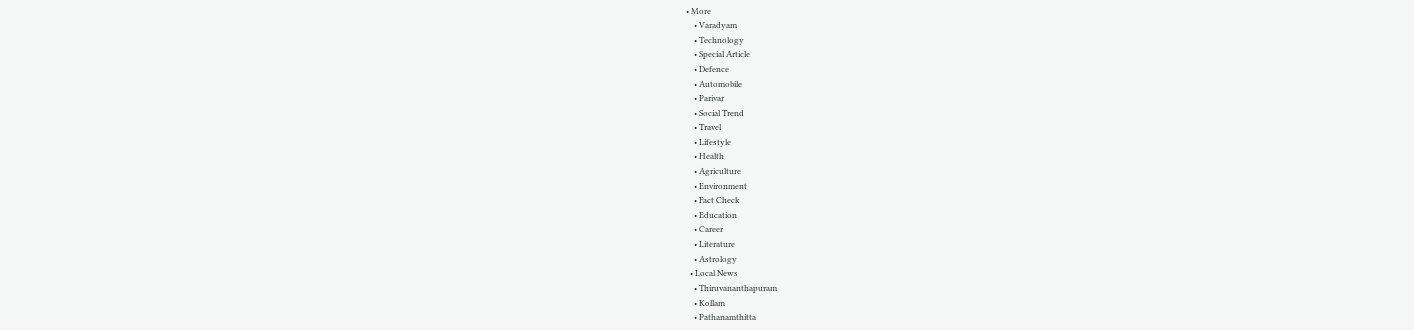• More
    • Varadyam
    • Technology
    • Special Article
    • Defence
    • Automobile
    • Parivar
    • Social Trend
    • Travel
    • Lifestyle
    • Health
    • Agriculture
    • Environment
    • Fact Check
    • Education
    • Career
    • Literature
    • Astrology
  • Local News
    • Thiruvananthapuram
    • Kollam
    • Pathanamthitta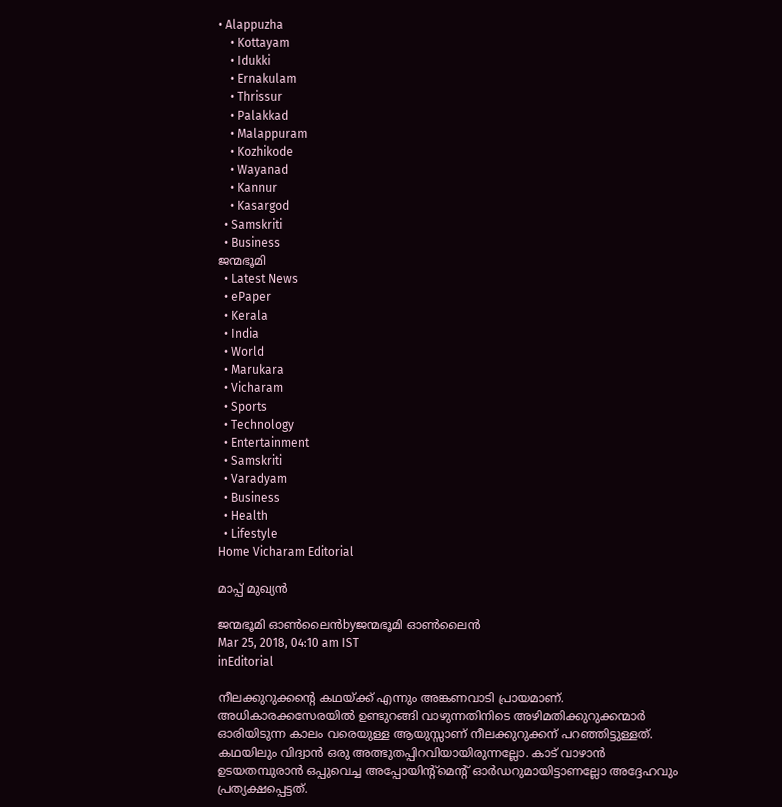• Alappuzha
    • Kottayam
    • Idukki
    • Ernakulam
    • Thrissur
    • Palakkad
    • Malappuram
    • Kozhikode
    • Wayanad
    • Kannur
    • Kasargod
  • Samskriti
  • Business
ജന്മഭൂമി
  • Latest News
  • ePaper
  • Kerala
  • India
  • World
  • Marukara
  • Vicharam
  • Sports
  • Technology
  • Entertainment
  • Samskriti
  • Varadyam
  • Business
  • Health
  • Lifestyle
Home Vicharam Editorial

മാപ്പ് മുഖ്യൻ

ജന്മഭൂമി ഓണ്‍ലൈന്‍byജന്മഭൂമി ഓണ്‍ലൈന്‍
Mar 25, 2018, 04:10 am IST
inEditorial

നീലക്കുറുക്കന്റെ കഥയ്‌ക്ക് എന്നും അങ്കണവാടി പ്രായമാണ്. അധികാരക്കസേരയില്‍ ഉണ്ടുറങ്ങി വാഴുന്നതിനിടെ അഴിമതിക്കുറുക്കന്മാര്‍ ഓരിയിടുന്ന കാലം വരെയുള്ള ആയുസ്സാണ് നീലക്കുറുക്കന് പറഞ്ഞിട്ടുള്ളത്. കഥയിലും വിദ്വാന്‍ ഒരു അത്ഭുതപ്പിറവിയായിരുന്നല്ലോ. കാട് വാഴാന്‍ ഉടയതമ്പുരാന്‍ ഒപ്പുവെച്ച അപ്പോയിന്റ്‌മെന്റ് ഓര്‍ഡറുമായിട്ടാണല്ലോ അദ്ദേഹവും പ്രത്യക്ഷപ്പെട്ടത്.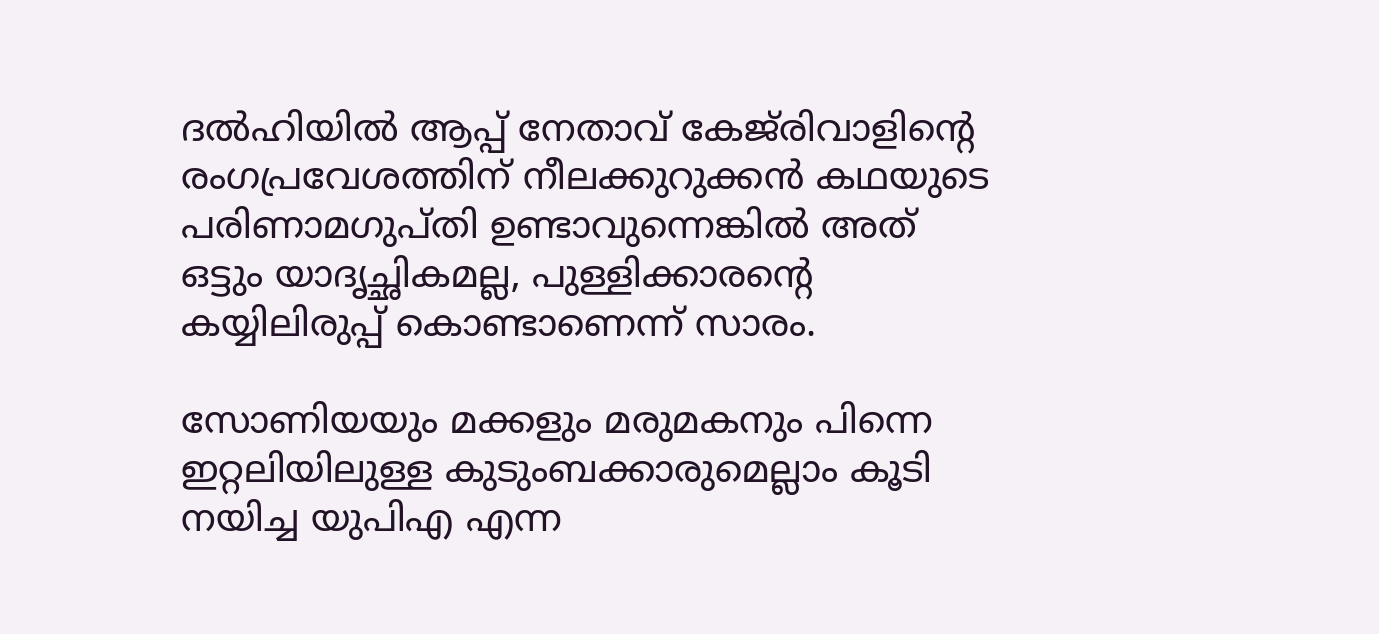ദല്‍ഹിയില്‍ ആപ്പ് നേതാവ് കേജ്‌രിവാളിന്റെ രംഗപ്രവേശത്തിന് നീലക്കുറുക്കന്‍ കഥയുടെ പരിണാമഗുപ്തി ഉണ്ടാവുന്നെങ്കില്‍ അത് ഒട്ടും യാദൃച്ഛികമല്ല, പുള്ളിക്കാരന്റെ കയ്യിലിരുപ്പ് കൊണ്ടാണെന്ന് സാരം.

സോണിയയും മക്കളും മരുമകനും പിന്നെ ഇറ്റലിയിലുള്ള കുടുംബക്കാരുമെല്ലാം കൂടി നയിച്ച യുപിഎ എന്ന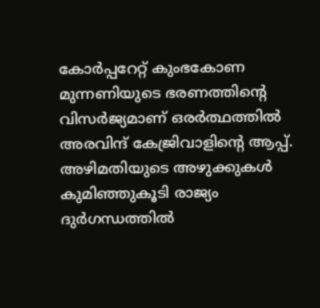കോര്‍പ്പറേറ്റ് കുംഭകോണ മുന്നണിയുടെ ഭരണത്തിന്റെ വിസര്‍ജ്യമാണ് ഒരര്‍ത്ഥത്തില്‍ അരവിന്ദ് കേജ്രിവാളിന്റെ ആപ്പ്. അഴിമതിയുടെ അഴുക്കുകള്‍ കുമിഞ്ഞുകൂടി രാജ്യം ദുര്‍ഗന്ധത്തില്‍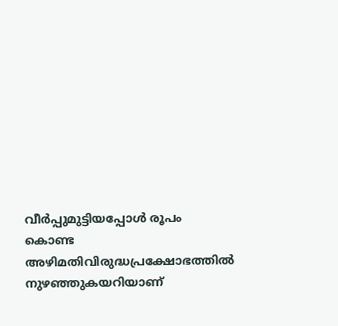വീര്‍പ്പുമുട്ടിയപ്പോള്‍ രൂപം കൊണ്ട അഴിമതിവിരുദ്ധപ്രക്ഷോഭത്തില്‍ നുഴഞ്ഞുകയറിയാണ്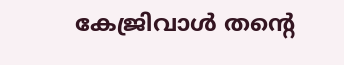കേജ്രിവാള്‍ തന്റെ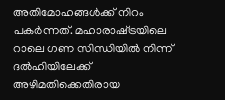അതിമോഹങ്ങള്‍ക്ക് നിറം പകര്‍ന്നത്. മഹാരാഷ്‌ട്രയിലെ റാലെ ഗണ സിന്ധിയില്‍ നിന്ന് ദല്‍ഹിയിലേക്ക് അഴിമതിക്കെതിരായ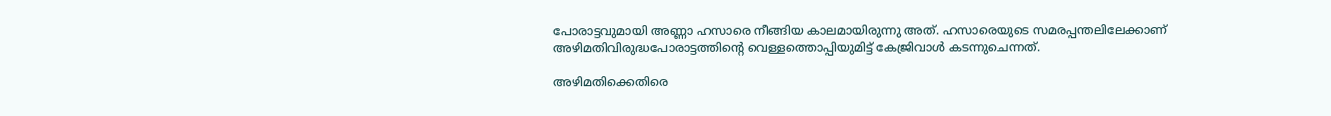പോരാട്ടവുമായി അണ്ണാ ഹസാരെ നീങ്ങിയ കാലമായിരുന്നു അത്. ഹസാരെയുടെ സമരപ്പന്തലിലേക്കാണ് അഴിമതിവിരുദ്ധപോരാട്ടത്തിന്റെ വെള്ളത്തൊപ്പിയുമിട്ട് കേജ്രിവാള്‍ കടന്നുചെന്നത്.

അഴിമതിക്കെതിരെ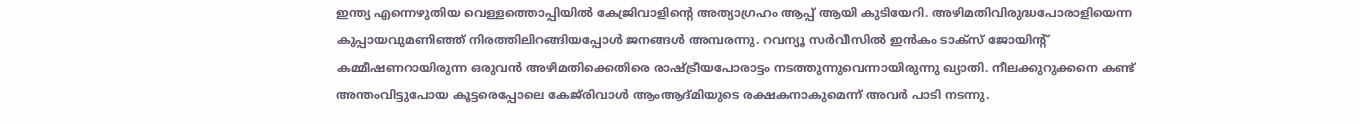ഇന്ത്യ എന്നെഴുതിയ വെള്ളത്തൊപ്പിയില്‍ കേജ്രിവാളിന്റെ അത്യാഗ്രഹം ആപ്പ് ആയി കുടിയേറി. അഴിമതിവിരുദ്ധപോരാളിയെന്ന കുപ്പായവുമണിഞ്ഞ് നിരത്തിലിറങ്ങിയപ്പോള്‍ ജനങ്ങള്‍ അമ്പരന്നു. റവന്യൂ സര്‍വീസില്‍ ഇന്‍കം ടാക്‌സ് ജോയിന്റ് കമ്മീഷണറായിരുന്ന ഒരുവന്‍ അഴിമതിക്കെതിരെ രാഷ്‌ട്രീയപോരാട്ടം നടത്തുന്നുവെന്നായിരുന്നു ഖ്യാതി. നീലക്കുറുക്കനെ കണ്ട് അന്തംവിട്ടുപോയ കൂട്ടരെപ്പോലെ കേജ്‌രിവാള്‍ ആംആദ്മിയുടെ രക്ഷകനാകുമെന്ന് അവര്‍ പാടി നടന്നു.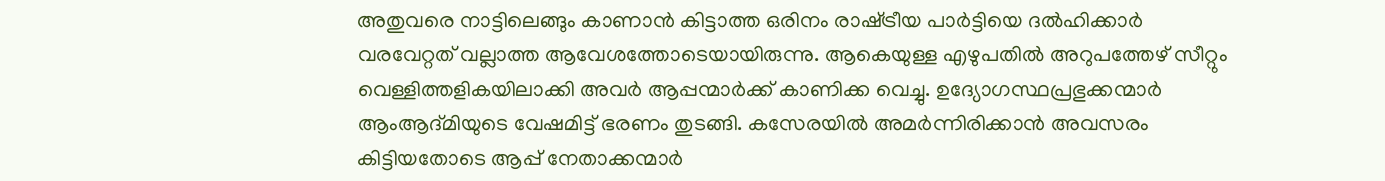അതുവരെ നാട്ടിലെങ്ങും കാണാന്‍ കിട്ടാത്ത ഒരിനം രാഷ്‌ട്രീയ പാര്‍ട്ടിയെ ദല്‍ഹിക്കാര്‍ വരവേറ്റത് വല്ലാത്ത ആവേശത്തോടെയായിരുന്നു. ആകെയുള്ള എഴുപതില്‍ അറുപത്തേഴ് സീറ്റും വെള്ളിത്തളികയിലാക്കി അവര്‍ ആപ്പന്മാര്‍ക്ക് കാണിക്ക വെച്ചു. ഉദ്യോഗസ്ഥപ്രഭുക്കന്മാര്‍ ആംആദ്മിയുടെ വേഷമിട്ട് ഭരണം തുടങ്ങി. കസേരയില്‍ അമര്‍ന്നിരിക്കാന്‍ അവസരം കിട്ടിയതോടെ ആപ്പ് നേതാക്കന്മാര്‍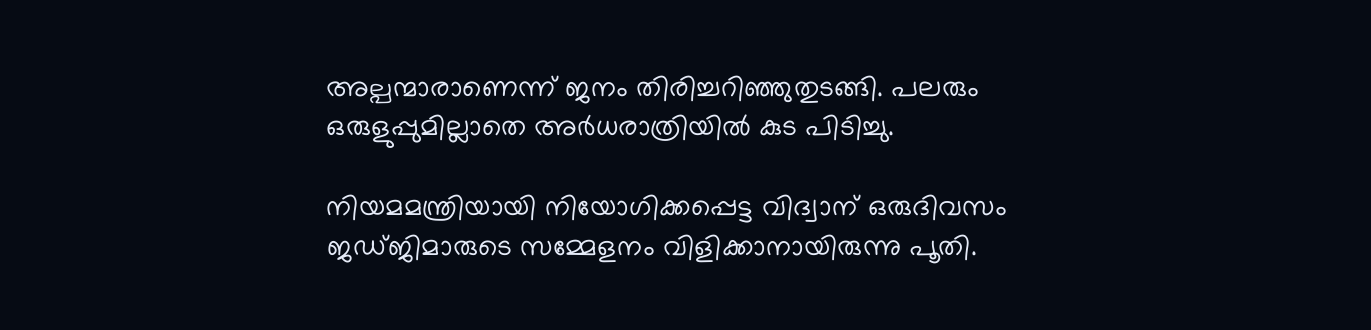അല്പന്മാരാണെന്ന് ജനം തിരിച്ചറിഞ്ഞുതുടങ്ങി. പലരും ഒരുളുപ്പുമില്ലാതെ അര്‍ധരാത്രിയില്‍ കുട പിടിച്ചു.

നിയമമന്ത്രിയായി നിയോഗിക്കപ്പെട്ട വിദ്വാന് ഒരുദിവസം ജഡ്ജിമാരുടെ സമ്മേളനം വിളിക്കാനായിരുന്നു പൂതി.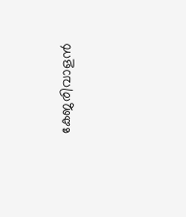കേജരിവാളന്‍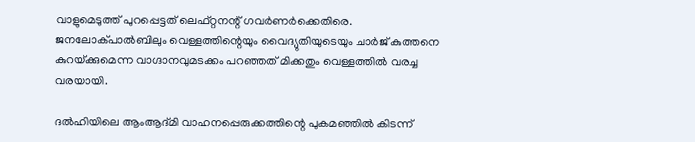വാളുമെടുത്ത് പുറപ്പെട്ടത് ലെഫ്റ്റനന്റ് ഗവര്‍ണര്‍ക്കെതിരെ. ജനലോക്പാല്‍ബിലും വെള്ളത്തിന്റെയും വൈദ്യുതിയുടെയും ചാര്‍ജ് കുത്തനെ കുറയ്‌ക്കുമെന്ന വാഗ്ദാനവുമടക്കം പറഞ്ഞത് മിക്കതും വെള്ളത്തില്‍ വരച്ച വരയായി.

ദല്‍ഹിയിലെ ആംആദ്മി വാഹനപ്പെരുക്കത്തിന്റെ പുകമഞ്ഞില്‍ കിടന്ന്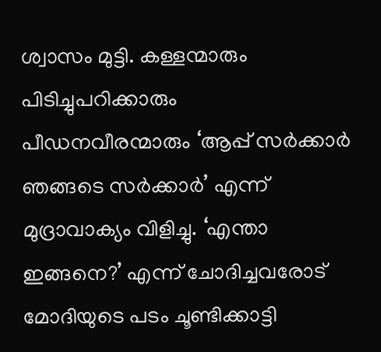ശ്വാസം മുട്ടി. കള്ളന്മാരും പിടിച്ചുപറിക്കാരും പീഡനവീരന്മാരും ‘ആപ്പ് സര്‍ക്കാര്‍ ഞങ്ങടെ സര്‍ക്കാര്‍’ എന്ന് മുദ്രാവാക്യം വിളിച്ചു. ‘എന്താ ഇങ്ങനെ?’ എന്ന് ചോദിച്ചവരോട് മോദിയുടെ പടം ചൂണ്ടിക്കാട്ടി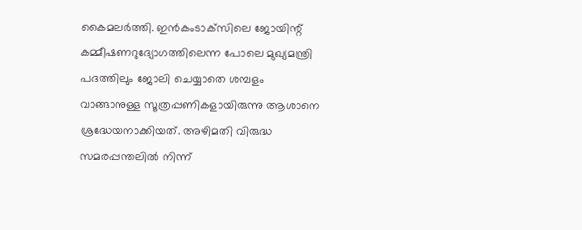കൈമലര്‍ത്തി. ഇന്‍കംടാക്‌സിലെ ജോയിന്റ് കമ്മീഷണറുദ്യോഗത്തിലെന്ന പോലെ മുഖ്യമന്ത്രി പദത്തിലും ജോലി ചെയ്യാതെ ശമ്പളം വാങ്ങാനുള്ള സൂത്രപ്പണികളായിരുന്നു ആശാനെ ശ്രദ്ധേയനാക്കിയത്. അഴിമതി വിരുദ്ധ സമരപ്പന്തലില്‍ നിന്ന്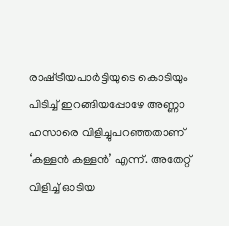രാഷ്‌ട്രീയപാര്‍ട്ടിയുടെ കൊടിയും പിടിച്ച് ഇറങ്ങിയപ്പോഴേ അണ്ണാ ഹസാരെ വിളിച്ചുപറഞ്ഞതാണ് ‘കള്ളന്‍ കള്ളന്‍’ എന്ന്. അതേറ്റ് വിളിച്ച് ഓടിയ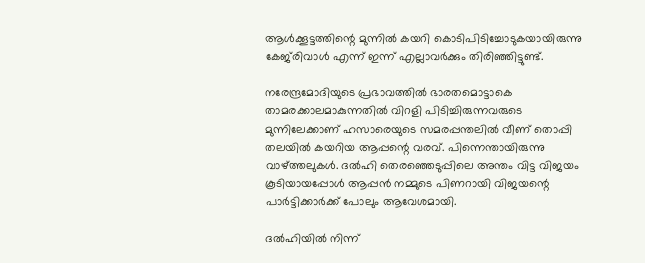ആള്‍ക്കൂട്ടത്തിന്റെ മുന്നില്‍ കയറി കൊടിപിടിച്ചോടുകയായിരുന്നു കേജ്‌രിവാള്‍ എന്ന് ഇന്ന് എല്ലാവര്‍ക്കും തിരിഞ്ഞിട്ടുണ്ട്.

നരേന്ദ്രമോദിയുടെ പ്രഭാവത്തില്‍ ഭാരതമൊട്ടാകെ താമരക്കാലമാകുന്നതില്‍ വിറളി പിടിച്ചിരുന്നവരുടെ മുന്നിലേക്കാണ് ഹസാരെയുടെ സമരപ്പന്തലില്‍ വീണ് തൊപ്പി തലയില്‍ കയറിയ ആപ്പന്റെ വരവ്. പിന്നെന്തായിരുന്നു വാഴ്‌ത്തലുകള്‍. ദല്‍ഹി തെരഞ്ഞെടുപ്പിലെ അന്തം വിട്ട വിജയം കൂടിയായപ്പോള്‍ ആപ്പന്‍ നമ്മുടെ പിണറായി വിജയന്റെ പാര്‍ട്ടിക്കാര്‍ക്ക് പോലും ആവേശമായി.

ദല്‍ഹിയില്‍ നിന്ന്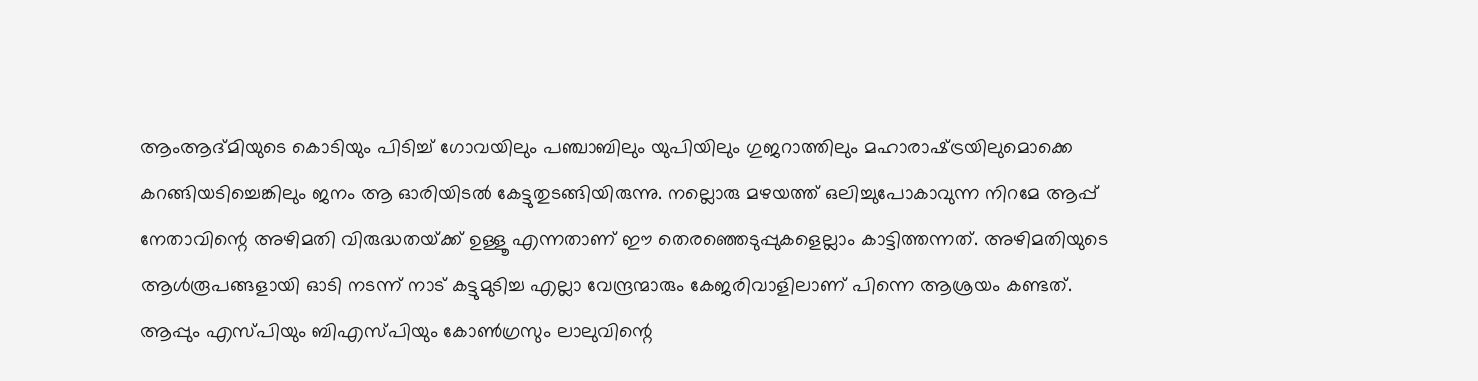ആംആദ്മിയുടെ കൊടിയും പിടിച്ച് ഗോവയിലും പഞ്ചാബിലും യുപിയിലും ഗുജറാത്തിലും മഹാരാഷ്‌ട്രയിലുമൊക്കെ കറങ്ങിയടിച്ചെങ്കിലും ജനം ആ ഓരിയിടല്‍ കേട്ടുതുടങ്ങിയിരുന്നു. നല്ലൊരു മഴയത്ത് ഒലിച്ചുപോകാവുന്ന നിറമേ ആപ്പ് നേതാവിന്റെ അഴിമതി വിരുദ്ധതയ്‌ക്ക് ഉള്ളൂ എന്നതാണ് ഈ തെരഞ്ഞെടുപ്പുകളെല്ലാം കാട്ടിത്തന്നത്. അഴിമതിയുടെ ആള്‍രൂപങ്ങളായി ഓടി നടന്ന് നാട് കട്ടുമുടിച്ച എല്ലാ വേന്ദ്രന്മാരും കേജരിവാളിലാണ് പിന്നെ ആശ്രയം കണ്ടത്. ആപ്പും എസ്പിയും ബിഎസ്പിയും കോണ്‍ഗ്രസും ലാലുവിന്റെ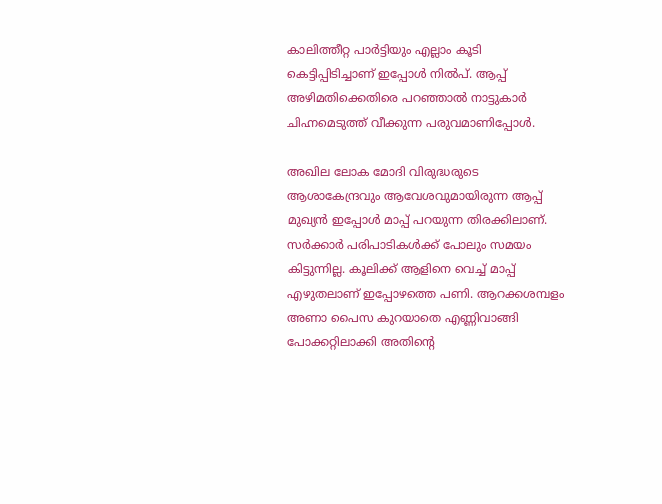കാലിത്തീറ്റ പാര്‍ട്ടിയും എല്ലാം കൂടി കെട്ടിപ്പിടിച്ചാണ് ഇപ്പോള്‍ നില്‍പ്. ആപ്പ് അഴിമതിക്കെതിരെ പറഞ്ഞാല്‍ നാട്ടുകാര്‍ ചിഹ്നമെടുത്ത് വീക്കുന്ന പരുവമാണിപ്പോള്‍.

അഖില ലോക മോദി വിരുദ്ധരുടെ ആശാകേന്ദ്രവും ആവേശവുമായിരുന്ന ആപ്പ് മുഖ്യന്‍ ഇപ്പോള്‍ മാപ്പ് പറയുന്ന തിരക്കിലാണ്. സര്‍ക്കാര്‍ പരിപാടികള്‍ക്ക് പോലും സമയം കിട്ടുന്നില്ല. കൂലിക്ക് ആളിനെ വെച്ച് മാപ്പ് എഴുതലാണ് ഇപ്പോഴത്തെ പണി. ആറക്കശമ്പളം അണാ പൈസ കുറയാതെ എണ്ണിവാങ്ങി പോക്കറ്റിലാക്കി അതിന്റെ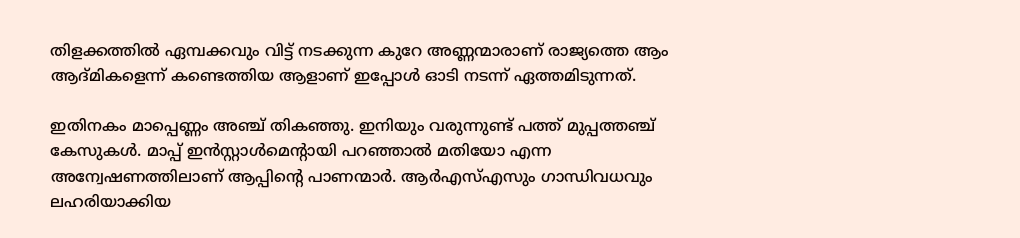തിളക്കത്തില്‍ ഏമ്പക്കവും വിട്ട് നടക്കുന്ന കുറേ അണ്ണന്മാരാണ് രാജ്യത്തെ ആം ആദ്മികളെന്ന് കണ്ടെത്തിയ ആളാണ് ഇപ്പോള്‍ ഓടി നടന്ന് ഏത്തമിടുന്നത്.

ഇതിനകം മാപ്പെണ്ണം അഞ്ച് തികഞ്ഞു. ഇനിയും വരുന്നുണ്ട് പത്ത് മുപ്പത്തഞ്ച് കേസുകള്‍. മാപ്പ് ഇന്‍സ്റ്റാള്‍മെന്റായി പറഞ്ഞാല്‍ മതിയോ എന്ന അന്വേഷണത്തിലാണ് ആപ്പിന്റെ പാണന്മാര്‍. ആര്‍എസ്എസും ഗാന്ധിവധവും ലഹരിയാക്കിയ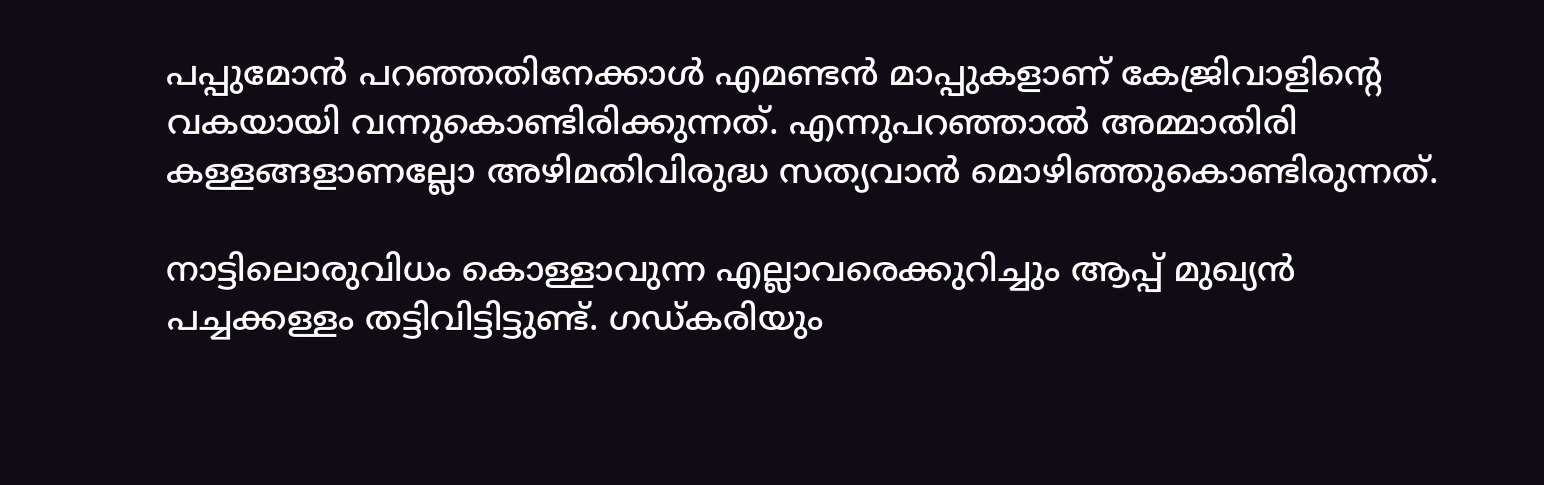പപ്പുമോന്‍ പറഞ്ഞതിനേക്കാള്‍ എമണ്ടന്‍ മാപ്പുകളാണ് കേജ്രിവാളിന്റെ വകയായി വന്നുകൊണ്ടിരിക്കുന്നത്. എന്നുപറഞ്ഞാല്‍ അമ്മാതിരി കള്ളങ്ങളാണല്ലോ അഴിമതിവിരുദ്ധ സത്യവാന്‍ മൊഴിഞ്ഞുകൊണ്ടിരുന്നത്.

നാട്ടിലൊരുവിധം കൊള്ളാവുന്ന എല്ലാവരെക്കുറിച്ചും ആപ്പ് മുഖ്യന്‍ പച്ചക്കള്ളം തട്ടിവിട്ടിട്ടുണ്ട്. ഗഡ്കരിയും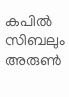കപില്‍ സിബലും അരുണ്‍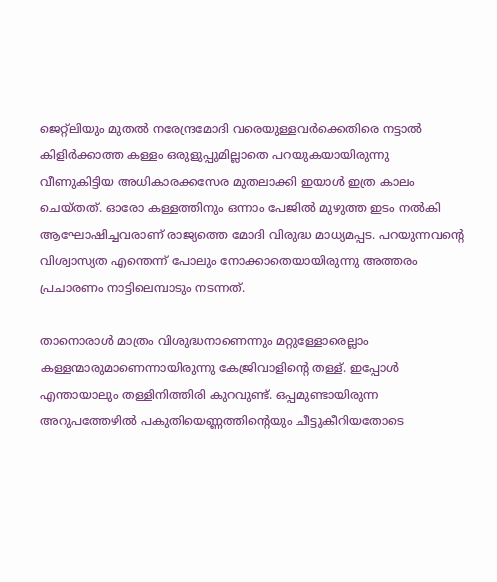ജെറ്റ്‌ലിയും മുതല്‍ നരേന്ദ്രമോദി വരെയുള്ളവര്‍ക്കെതിരെ നട്ടാല്‍ കിളിര്‍ക്കാത്ത കള്ളം ഒരുളുപ്പുമില്ലാതെ പറയുകയായിരുന്നു വീണുകിട്ടിയ അധികാരക്കസേര മുതലാക്കി ഇയാള്‍ ഇത്ര കാലം ചെയ്തത്. ഓരോ കള്ളത്തിനും ഒന്നാം പേജില്‍ മുഴുത്ത ഇടം നല്‍കി ആഘോഷിച്ചവരാണ് രാജ്യത്തെ മോദി വിരുദ്ധ മാധ്യമപ്പട. പറയുന്നവന്റെ വിശ്വാസ്യത എന്തെന്ന് പോലും നോക്കാതെയായിരുന്നു അത്തരം പ്രചാരണം നാട്ടിലെമ്പാടും നടന്നത്.

താനൊരാള്‍ മാത്രം വിശുദ്ധനാണെന്നും മറ്റുള്ളോരെല്ലാം കള്ളന്മാരുമാണെന്നായിരുന്നു കേജ്രിവാളിന്റെ തള്ള്. ഇപ്പോള്‍ എന്തായാലും തള്ളിനിത്തിരി കുറവുണ്ട്. ഒപ്പമുണ്ടായിരുന്ന അറുപത്തേഴില്‍ പകുതിയെണ്ണത്തിന്റെയും ചീട്ടുകീറിയതോടെ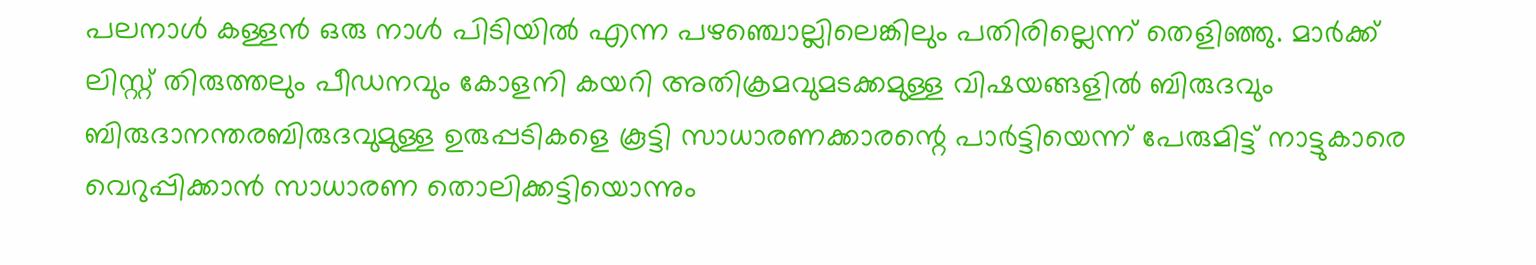പലനാള്‍ കള്ളന്‍ ഒരു നാള്‍ പിടിയില്‍ എന്ന പഴഞ്ചൊല്ലിലെങ്കിലും പതിരില്ലെന്ന് തെളിഞ്ഞു. മാര്‍ക്ക് ലിസ്റ്റ് തിരുത്തലും പീഡനവും കോളനി കയറി അതിക്രമവുമടക്കമുള്ള വിഷയങ്ങളില്‍ ബിരുദവും ബിരുദാനന്തരബിരുദവുമുള്ള ഉരുപ്പടികളെ കൂട്ടി സാധാരണക്കാരന്റെ പാര്‍ട്ടിയെന്ന് പേരുമിട്ട് നാട്ടുകാരെ വെറുപ്പിക്കാന്‍ സാധാരണ തൊലിക്കട്ടിയൊന്നും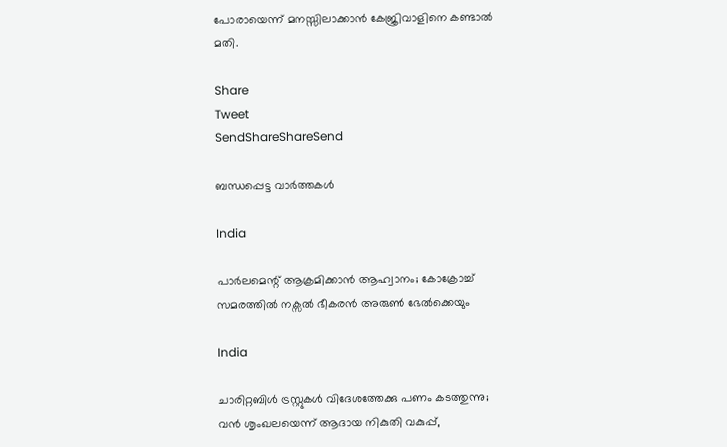പോരായെന്ന് മനസ്സിലാക്കാന്‍ കേജ്രിവാളിനെ കണ്ടാല്‍ മതി.

Share
Tweet
SendShareShareSend

ബന്ധപ്പെട്ട വാര്‍ത്തകള്‍

India

പാര്‍ലമെന്റ് ആക്രമിക്കാന്‍ ആഹ്വാനം; കോക്രോച്ച് സമരത്തില്‍ നക്സല്‍ ഭീകരന്‍ അരുണ്‍ ഭേല്‍ക്കെയും

India

ചാരിറ്റബിള്‍ ട്രസ്റ്റുകള്‍ വിദേശത്തേക്കു പണം കടത്തുന്നു; വന്‍ ശൃംഖലയെന്ന് ആദായ നികുതി വകുപ്പ്,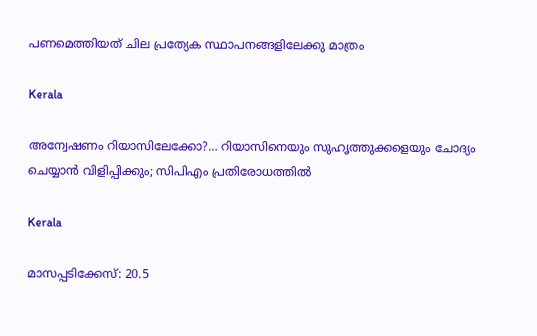പണമെത്തിയത് ചില പ്രത്യേക സ്ഥാപനങ്ങളിലേക്കു മാത്രം

Kerala

അന്വേഷണം റിയാസിലേക്കോ?… റിയാസിനെയും സുഹൃത്തുക്കളെയും ചോദ്യം ചെയ്യാന്‍ വിളിപ്പിക്കും; സിപിഎം പ്രതിരോധത്തില്‍

Kerala

മാസപ്പടിക്കേസ്: 20.5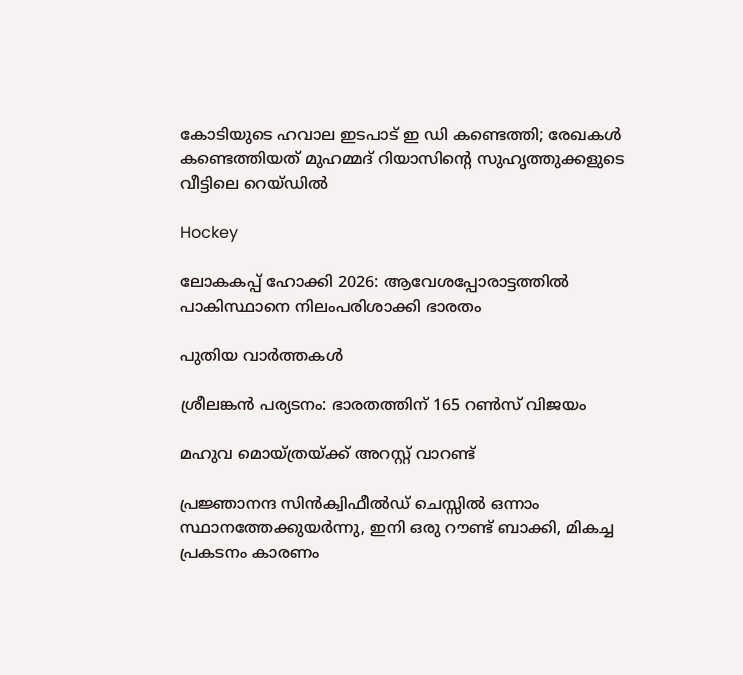കോടിയുടെ ഹവാല ഇടപാട് ഇ ഡി കണ്ടെത്തി; രേഖകള്‍ കണ്ടെത്തിയത് മുഹമ്മദ് റിയാസിന്റെ സുഹൃത്തുക്കളുടെ വീട്ടിലെ റെയ്ഡില്‍

Hockey

ലോകകപ്പ് ഹോക്കി 2026: ആവേശപ്പോരാട്ടത്തില്‍ പാകിസ്ഥാനെ നിലംപരിശാക്കി ഭാരതം

പുതിയ വാര്‍ത്തകള്‍

ശ്രീലങ്കന്‍ പര്യടനം: ഭാരതത്തിന് 165 റണ്‍സ് വിജയം

മഹുവ മൊയ്ത്രയ്‌ക്ക് അറസ്റ്റ് വാറണ്ട്

പ്രജ്ഞാനന്ദ സിന്‍ക്വിഫീല്‍ഡ് ചെസ്സില്‍ ഒന്നാം സ്ഥാനത്തേക്കുയര്‍ന്നു, ഇനി ഒരു റൗണ്ട് ബാക്കി, മികച്ച പ്രകടനം കാരണം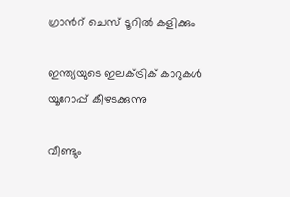ഗ്രാന്‍റ് ചെസ് ടൂറില്‍ കളിക്കും

ഇന്ത്യയുടെ ഇലക്ട്രിക് കാറുകള്‍ യൂറോപ്പ് കീഴടക്കുന്നു

വീണ്ടും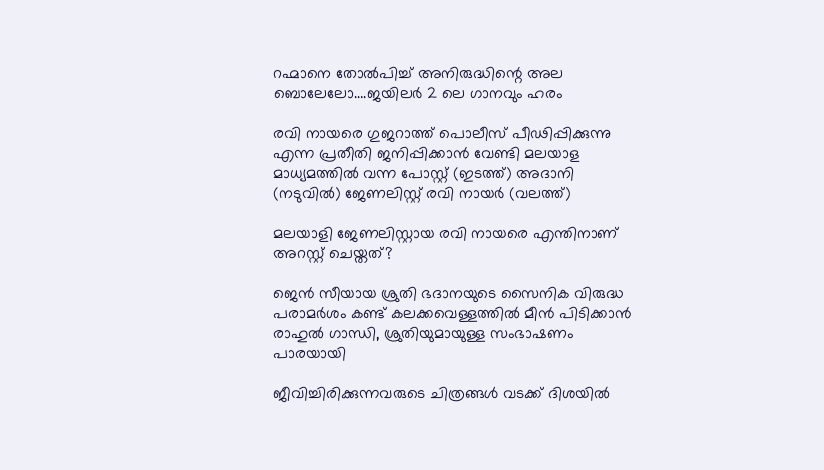റഹ്മാനെ തോല്‍പിച്ച് അനിരുദ്ധിന്റെ അല ബൊലേലോ….ജയിലര്‍ 2 ലെ ഗാനവും ഹരം

രവി നായരെ ഗുജറാത്ത് പൊലീസ് പീഢിപ്പിക്കുന്നു എന്ന പ്രതീതി ജനിപ്പിക്കാന്‍ വേണ്ടി മലയാള മാധ്യമത്തില്‍ വന്ന പോസ്റ്റ് (ഇടത്ത്) അദാനി (നടുവില്‍) ജേണലിസ്റ്റ് രവി നായര്‍ (വലത്ത്)

മലയാളി ജേണലിസ്റ്റായ രവി നായരെ എന്തിനാണ് അറസ്റ്റ് ചെയ്തത്?

ജെന്‍ സീയായ ശ്രുതി ഭദാനയുടെ സൈനിക വിരുദ്ധ പരാമർശം കണ്ട് കലക്കവെള്ളത്തില്‍ മീന്‍ പിടിക്കാന്‍ രാഹുല്‍ ഗാന്ധി, ശ്രുതിയുമായുള്ള സംഭാഷണം പാരയായി

ജീവിച്ചിരിക്കുന്നവരുടെ ചിത്രങ്ങൾ വടക്ക് ദിശയിൽ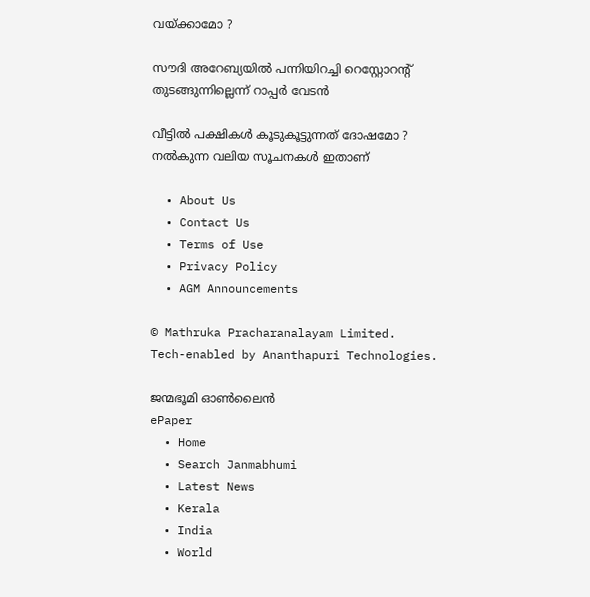വയ്‌ക്കാമോ ?

സൗദി അറേബ്യയില്‍ പന്നിയിറച്ചി റെസ്റ്റോറന്റ് തുടങ്ങുന്നില്ലെന്ന് റാപ്പര്‍ വേടന്‍

വീട്ടിൽ പക്ഷികൾ കൂടുകൂട്ടുന്നത് ദോഷമോ ? നൽകുന്ന വലിയ സൂചനകൾ ഇതാണ്

  • About Us
  • Contact Us
  • Terms of Use
  • Privacy Policy
  • AGM Announcements

© Mathruka Pracharanalayam Limited.
Tech-enabled by Ananthapuri Technologies.

ജന്മഭൂമി ഓണ്‍ലൈന്‍
ePaper
  • Home
  • Search Janmabhumi
  • Latest News
  • Kerala
  • India
  • World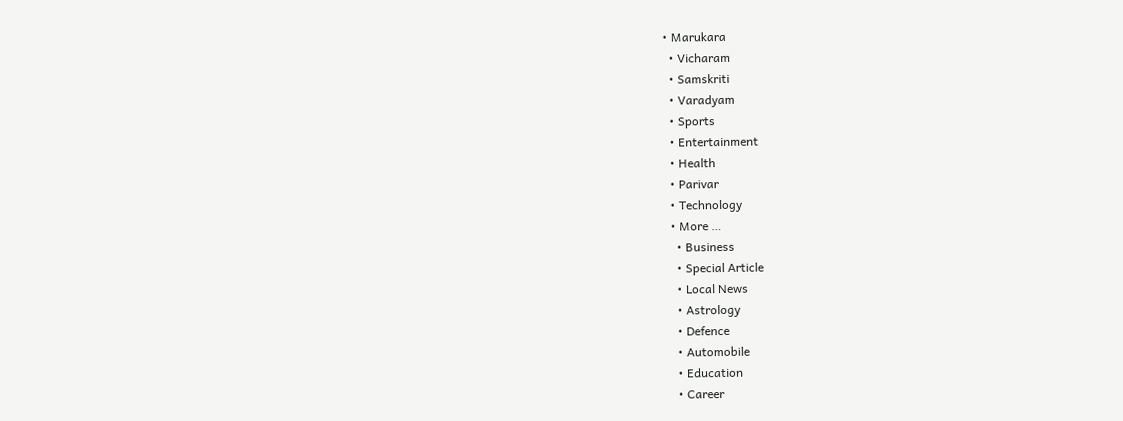• Marukara
  • Vicharam
  • Samskriti
  • Varadyam
  • Sports
  • Entertainment
  • Health
  • Parivar
  • Technology
  • More …
    • Business
    • Special Article
    • Local News
    • Astrology
    • Defence
    • Automobile
    • Education
    • Career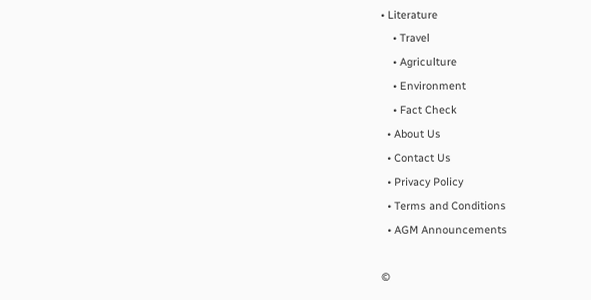• Literature
    • Travel
    • Agriculture
    • Environment
    • Fact Check
  • About Us
  • Contact Us
  • Privacy Policy
  • Terms and Conditions
  • AGM Announcements

©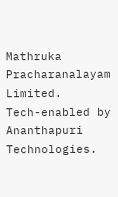Mathruka Pracharanalayam Limited.
Tech-enabled by Ananthapuri Technologies.